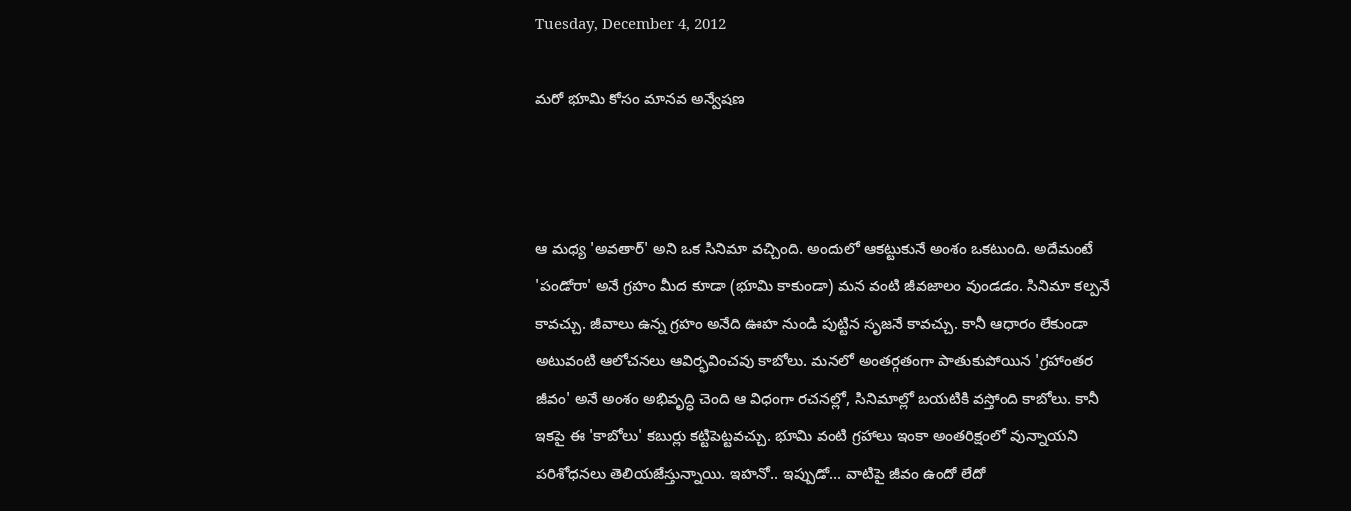Tuesday, December 4, 2012

మరో భూమి కోసం మానవ అన్వేషణ



ఆ మధ్య 'అవతార్‌' అని ఒక సినిమా వచ్చింది. అందులో ఆకట్టుకునే అంశం ఒకటుంది. అదేమంటే 'పండోరా' అనే గ్రహం మీద కూడా (భూమి కాకుండా) మన వంటి జీవజాలం వుండడం. సినిమా కల్పనే కావచ్చు. జీవాలు ఉన్న గ్రహం అనేది ఊహ నుండి పుట్టిన సృజనే కావచ్చు. కానీ ఆధారం లేకుండా అటువంటి ఆలోచనలు ఆవిర్భవించవు కాబోలు. మనలో అంతర్గతంగా పాతుకుపోయిన 'గ్రహాంతర జీవం' అనే అంశం అభివృద్ధి చెంది ఆ విధంగా రచనల్లో, సినిమాల్లో బయటికి వస్తోంది కాబోలు. కానీ ఇకపై ఈ 'కాబోలు' కబుర్లు కట్టిపెట్టవచ్చు. భూమి వంటి గ్రహాలు ఇంకా అంతరిక్షంలో వున్నాయని పరిశోధనలు తెలియజేస్తున్నాయి. ఇహనో.. ఇప్పుడో... వాటిపై జీవం ఉందో లేదో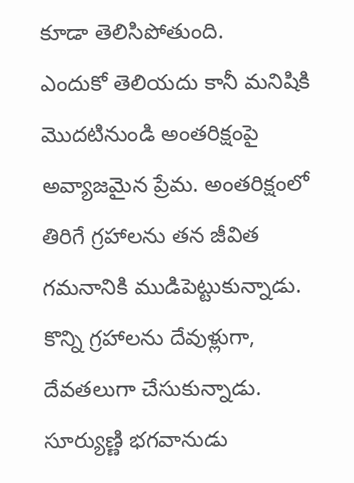కూడా తెలిసిపోతుంది.
ఎందుకో తెలియదు కానీ మనిషికి మొదటినుండి అంతరిక్షంపై అవ్యాజమైన ప్రేమ. అంతరిక్షంలో తిరిగే గ్రహాలను తన జీవిత గమనానికి ముడిపెట్టుకున్నాడు. కొన్ని గ్రహాలను దేవుళ్లుగా, దేవతలుగా చేసుకున్నాడు. సూర్యుణ్ణి భగవానుడు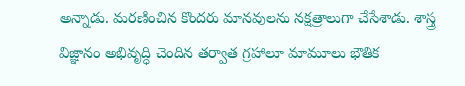అన్నాడు. మరణించిన కొందరు మానవులను నక్షత్రాలుగా చేసేశాడు. శాస్త్ర విజ్ఞానం అభివృద్ధి చెందిన తర్వాత గ్రహాలూ మామూలు భౌతిక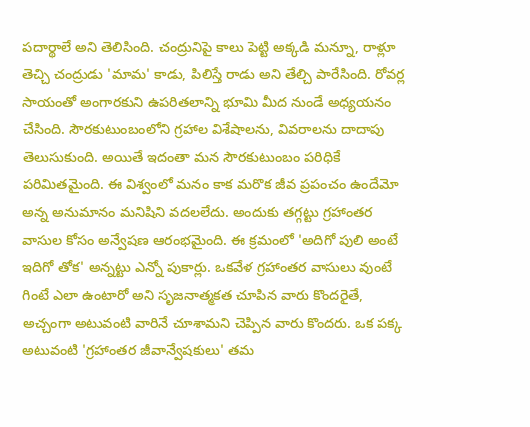పదార్థాలే అని తెలిసింది. చంద్రునిపై కాలు పెట్టి అక్కడి మన్నూ, రాళ్లూ తెచ్చి చంద్రుడు 'మామ' కాడు, పిలిస్తే రాడు అని తేల్చి పారేసింది. రోవర్ల సాయంతో అంగారకుని ఉపరితలాన్ని భూమి మీద నుండే అధ్యయనం చేసింది. సౌరకుటుంబంలోని గ్రహాల విశేషాలను, వివరాలను దాదాపు తెలుసుకుంది. అయితే ఇదంతా మన సౌరకుటుంబం పరిధికే పరిమితమైంది. ఈ విశ్వంలో మనం కాక మరొక జీవ ప్రపంచం ఉందేమో అన్న అనుమానం మనిషిని వదలలేదు. అందుకు తగ్గట్టు గ్రహాంతర వాసుల కోసం అన్వేషణ ఆరంభమైంది. ఈ క్రమంలో 'అదిగో పులి అంటే ఇదిగో తోక' అన్నట్టు ఎన్నో పుకార్లు. ఒకవేళ గ్రహాంతర వాసులు వుంటే గింటే ఎలా ఉంటారో అని సృజనాత్మకత చూపిన వారు కొందరైతే, అచ్చంగా అటువంటి వారినే చూశామని చెప్పిన వారు కొందరు. ఒక పక్క అటువంటి 'గ్రహాంతర జీవాన్వేషకులు' తమ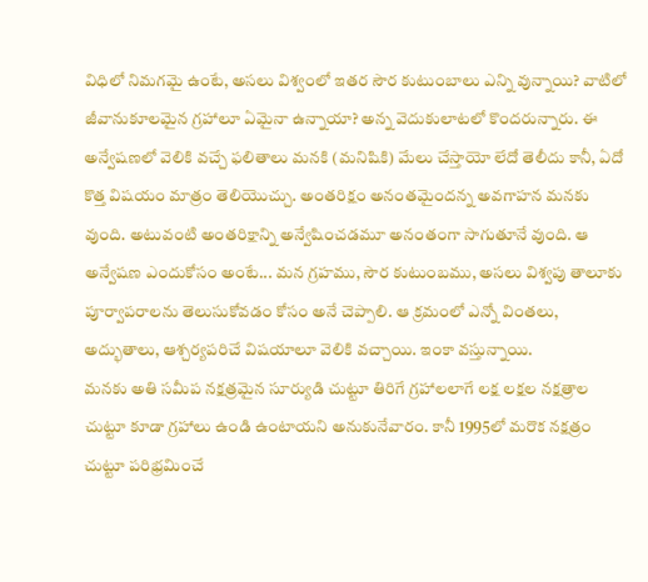విధిలో నిమగమై ఉంటే, అసలు విశ్వంలో ఇతర సౌర కుటుంబాలు ఎన్ని వున్నాయి? వాటిలో జీవానుకూలమైన గ్రహాలూ ఏమైనా ఉన్నాయా? అన్న వెదుకులాటలో కొందరున్నారు. ఈ అన్వేషణలో వెలికి వచ్చే ఫలితాలు మనకి (మనిషికి) మేలు చేస్తాయో లేదో తెలీదు కానీ, ఏదో కొత్త విషయం మాత్రం తెలియొచ్చు. అంతరిక్షం అనంతమైందన్న అవగాహన మనకు వుంది. అటువంటి అంతరిక్షాన్ని అన్వేషించడమూ అనంతంగా సాగుతూనే వుంది. ఆ అన్వేషణ ఎందుకోసం అంటే... మన గ్రహము, సౌర కుటుంబము, అసలు విశ్వపు తాలూకు పూర్వాపరాలను తెలుసుకోవడం కోసం అనే చెప్పాలి. ఆ క్రమంలో ఎన్నో వింతలు, అద్భుతాలు, ఆశ్చర్యపరిచే విషయాలూ వెలికి వచ్చాయి. ఇంకా వస్తున్నాయి.
మనకు అతి సమీప నక్షత్రమైన సూర్యుడి చుట్టూ తిరిగే గ్రహాలలాగే లక్ష లక్షల నక్షత్రాల చుట్టూ కూడా గ్రహాలు ఉండి ఉంటాయని అనుకునేవారం. కానీ 1995లో మరొక నక్షత్రం చుట్టూ పరిభ్రమించే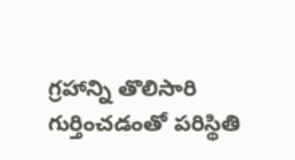గ్రహాన్ని తొలిసారి గుర్తించడంతో పరిస్థితి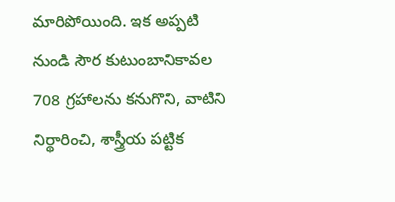మారిపోయింది. ఇక అప్పటి నుండి సౌర కుటుంబానికావల 708 గ్రహాలను కనుగొని, వాటిని నిర్థారించి, శాస్త్రీయ పట్టిక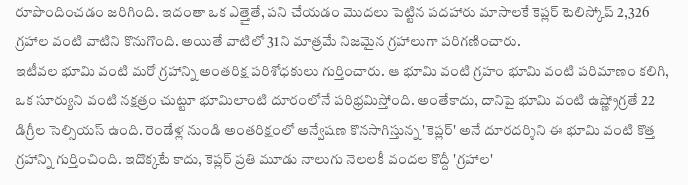రూపొందించడం జరిగింది. ఇదంతా ఒక ఎత్తైతే, పని చేయడం మొదలు పెట్టిన పదహారు మాసాలకే కెప్లర్‌ టెలిస్కోప్‌ 2,326 గ్రహాల వంటి వాటిని కొనుగొంది. అయితే వాటిలో 31ని మాత్రమే నిజమైన గ్రహాలుగా పరిగణించారు.
ఇటీవల భూమి వంటి మరో గ్రహాన్ని అంతరిక్ష పరిశోధకులు గుర్తించారు. ఆ భూమి వంటి గ్రహం భూమి వంటి పరిమాణం కలిగి, ఒక సూర్యుని వంటి నక్షత్రం చుట్టూ భూమిలాంటి దూరంలోనే పరిభ్రమిస్తోంది. అంతేకాదు, దానిపై భూమి వంటి ఉష్ణ్రోగ్రతే 22 డిగ్రీల సెల్సియస్‌ ఉంది. రెండేళ్ల నుండి అంతరిక్షంలో అన్వేషణ కొనసాగిస్తున్న 'కెప్లర్‌' అనే దూరదర్శిని ఈ భూమి వంటి కొత్త గ్రహాన్ని గుర్తించింది. ఇదొక్కటే కాదు, కెప్లర్‌ ప్రతి మూడు నాలుగు నెలలకీ వందల కొద్దీ 'గ్రహాల'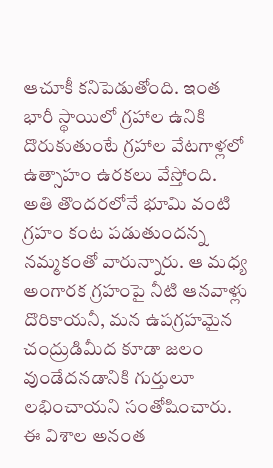ఆచూకీ కనిపెడుతోంది. ఇంత భారీ స్థాయిలో గ్రహాల ఉనికి దొరుకుతుంటే గ్రహాల వేటగాళ్లలో ఉత్సాహం ఉరకలు వేస్తోంది. అతి తొందరలోనే భూమి వంటి గ్రహం కంట పడుతుందన్న నమ్మకంతో వారున్నారు. ఆ మధ్య అంగారక గ్రహంపై నీటి ఆనవాళ్లు దొరికాయనీ, మన ఉపగ్రహమైన చంద్రుడిమీద కూడా జలం వుండేదనడానికి గుర్తులూ లభించాయని సంతోషించారు. ఈ విశాల అనంత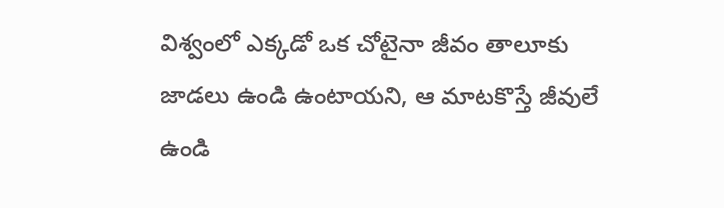విశ్వంలో ఎక్కడో ఒక చోటైనా జీవం తాలూకు జాడలు ఉండి ఉంటాయని, ఆ మాటకొస్తే జీవులే ఉండి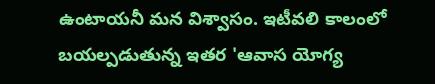ఉంటాయనీ మన విశ్వాసం. ఇటీవలి కాలంలో బయల్పడుతున్న ఇతర 'ఆవాస యోగ్య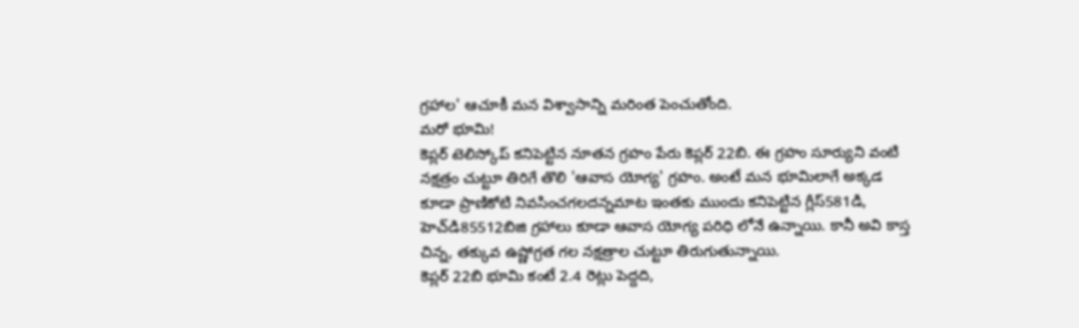గ్రహాల' ఆచూకీ మన విశ్వాసాన్ని మరింత పెంచుతోంది.
మరో భూమి!
కెప్లర్‌ టెలిస్కోప్‌ కనిపెట్టిన నూతన గ్రహం పేరు కెప్లర్‌ 22బి. ఈ గ్రహం సూర్యుని వంటి నక్షత్రం చుట్టూ తిరిగే తొలి 'ఆవాస యోగ్య' గ్రహం. అంటే మన భూమిలాగే అక్కడ కూడా ప్రాణికోటి నివసించగలదన్నమాట ఇంతకు ముందు కనిపెట్టిన గ్లీస్‌581డి, హెచ్‌డి85512బిజి గ్రహాలు కూడా ఆవాస యోగ్య పరిధి లోనే ఉన్నాయి. కానీ అవి కాస్త చిన్న, తక్కువ ఉష్ణోగ్రత గల నక్షత్రాల చుట్టూ తిరుగుతున్నాయి.
కెప్లర్‌ 22బి భూమి కంటే 2.4 రెట్లు పెద్దది,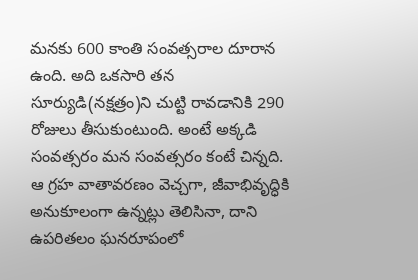మనకు 600 కాంతి సంవత్సరాల దూరాన ఉంది. అది ఒకసారి తన సూర్యుడి(నక్షత్రం)ని చుట్టి రావడానికి 290 రోజులు తీసుకుంటుంది. అంటే అక్కడి సంవత్సరం మన సంవత్సరం కంటే చిన్నది. ఆ గ్రహ వాతావరణం వెచ్చగా, జీవాభివృద్ధికి అనుకూలంగా ఉన్నట్లు తెలిసినా, దాని ఉపరితలం ఘనరూపంలో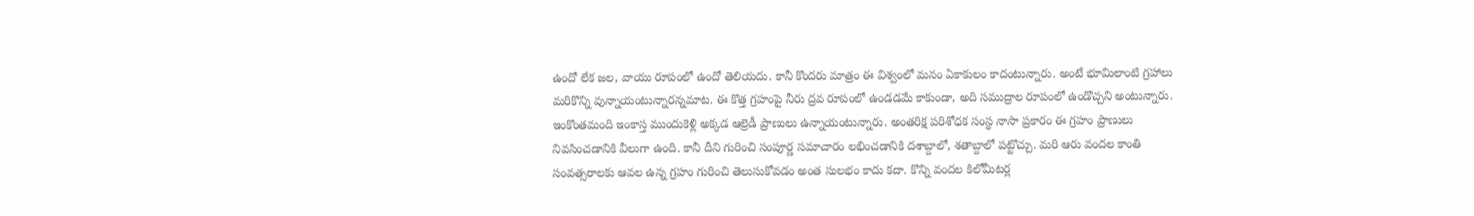ఉందో లేక జల, వాయు రూపంలో ఉందో తెలియదు. కానీ కొందరు మాత్రం ఈ విశ్వంలో మనం ఏకాకులం కాదంటున్నారు. అంటే భూమిలాంటి గ్రహాలు మరికొన్ని వున్నాయంటున్నారన్నమాట. ఈ కొత్త గ్రహంపై నీరు ద్రవ రూపంలో ఉండడమే కాకుండా, అది సముద్రాల రూపంలో ఉండొచ్చని అంటున్నారు. ఇంకొంతమంది ఇంకాస్త ముందుకెళ్లి అక్కడ ఆల్రెడీ ప్రాణులు ఉన్నాయంటున్నారు. అంతరిక్ష పరిశోధక సంస్థ నాసా ప్రకారం ఈ గ్రహం ప్రాణులు నివసించడానికి వీలుగా ఉంది. కానీ దీని గురించి సంపూర్ణ సమాచారం లభించడానికి దశాబ్దాలో, శతాబ్దాలో పట్టొచ్చు. మరి ఆరు వందల కాంతి సంవత్సరాలకు ఆవల ఉన్న గ్రహం గురించి తెలుసుకోవడం అంత సులభం కాదు కదా. కొన్ని వందల కిలోమీటర్ల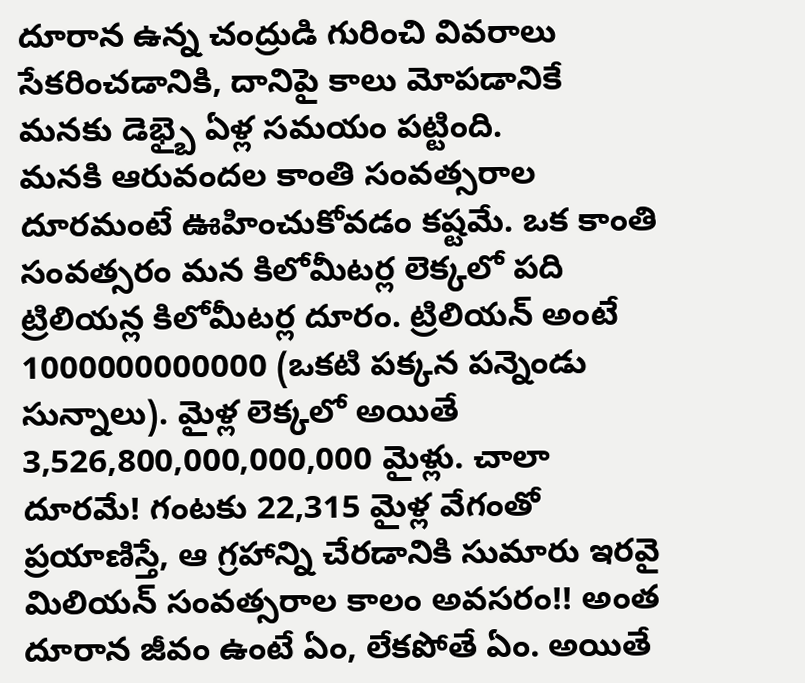దూరాన ఉన్న చంద్రుడి గురించి వివరాలు సేకరించడానికి, దానిపై కాలు మోపడానికే మనకు డెభ్బై ఏళ్ల సమయం పట్టింది.
మనకి ఆరువందల కాంతి సంవత్సరాల దూరమంటే ఊహించుకోవడం కష్టమే. ఒక కాంతి సంవత్సరం మన కిలోమీటర్ల లెక్కలో పది ట్రిలియన్ల కిలోమీటర్ల దూరం. ట్రిలియన్‌ అంటే 1000000000000 (ఒకటి పక్కన పన్నెండు సున్నాలు). మైళ్ల లెక్కలో అయితే 3,526,800,000,000,000 మైళ్లు. చాలా దూరమే! గంటకు 22,315 మైళ్ల వేగంతో ప్రయాణిస్తే, ఆ గ్రహాన్ని చేరడానికి సుమారు ఇరవై మిలియన్‌ సంవత్సరాల కాలం అవసరం!! అంత దూరాన జీవం ఉంటే ఏం, లేకపోతే ఏం. అయితే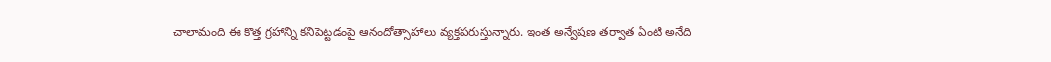చాలామంది ఈ కొత్త గ్రహాన్ని కనిపెట్టడంపై ఆనందోత్సాహాలు వ్యక్తపరుస్తున్నారు. ఇంత అన్వేషణ తర్వాత ఏంటి అనేది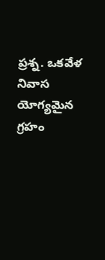ప్రశ్న. ఒకవేళ నివాస యోగ్యమైన గ్రహం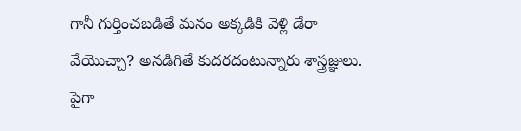గానీ గుర్తించబడితే మనం అక్కడికి వెళ్లి డేరా వేయొచ్చా? అనడిగితే కుదరదంటున్నారు శాస్త్రజ్ఞులు. పైగా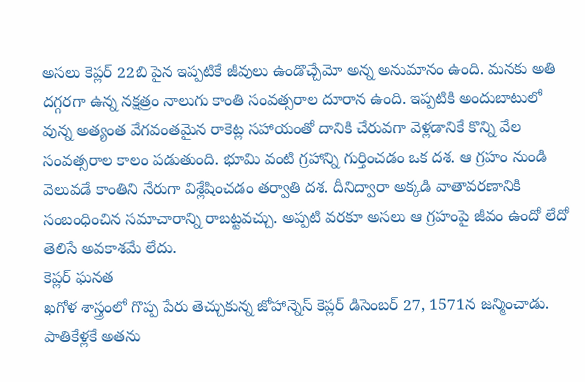అసలు కెప్లర్‌ 22బి పైన ఇప్పటికే జీవులు ఉండొచ్చేమో అన్న అనుమానం ఉంది. మనకు అతి దగ్గరగా ఉన్న నక్షత్రం నాలుగు కాంతి సంవత్సరాల దూరాన ఉంది. ఇప్పటికి అందుబాటులో వున్న అత్యంత వేగవంతమైన రాకెట్ల సహాయంతో దానికి చేరువగా వెళ్లడానికే కొన్ని వేల సంవత్సరాల కాలం పడుతుంది. భూమి వంటి గ్రహాన్ని గుర్తించడం ఒక దశ. ఆ గ్రహం నుండి వెలువడే కాంతిని నేరుగా విశ్లేషించడం తర్వాతి దశ. దీనిద్వారా అక్కడి వాతావరణానికి సంబంధించిన సమాచారాన్ని రాబట్టవచ్చు. అప్పటి వరకూ అసలు ఆ గ్రహంపై జీవం ఉందో లేదో తెలిసే అవకాశమే లేదు.
కెప్లర్‌ ఘనత
ఖగోళ శాస్త్రంలో గొప్ప పేరు తెచ్చుకున్న జోహాన్నెస్‌ కెప్లర్‌ డిసెంబర్‌ 27, 1571న జన్మించాడు. పాతికేళ్లకే అతను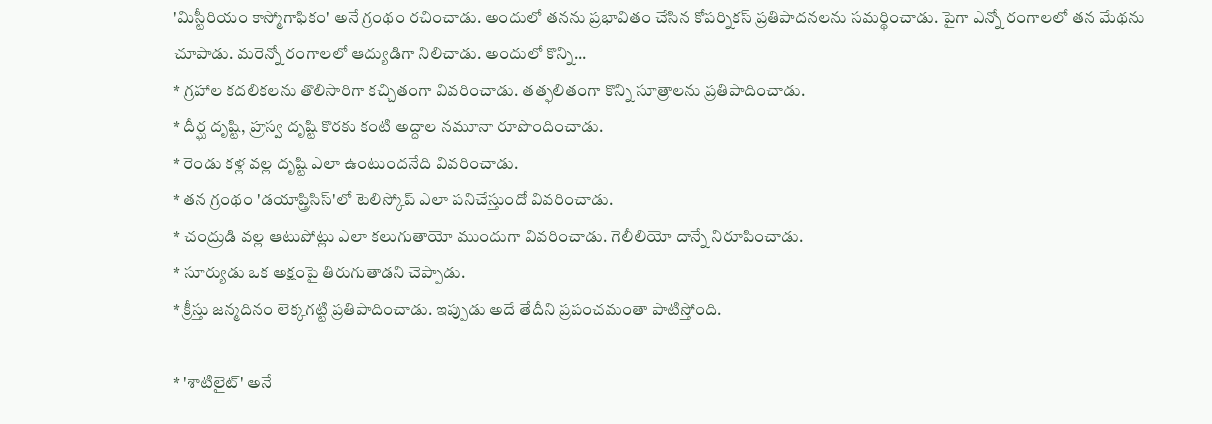'మిస్టీరియం కాస్మోగాఫికం' అనే గ్రంథం రచించాడు. అందులో తనను ప్రభావితం చేసిన కోపర్నికస్‌ ప్రతిపాదనలను సమర్థించాడు. పైగా ఎన్నో రంగాలలో తన మేథను చూపాడు. మరెన్నో రంగాలలో ఆద్యుడిగా నిలిచాడు. అందులో కొన్ని...
* గ్రహాల కదలికలను తొలిసారిగా కచ్చితంగా వివరించాడు. తత్ఫలితంగా కొన్ని సూత్రాలను ప్రతిపాదించాడు.
* దీర్ఘ దృష్టి, హ్రస్వ దృష్టి కొరకు కంటి అద్దాల నమూనా రూపొందించాడు.
* రెండు కళ్ల వల్ల దృష్టి ఎలా ఉంటుందనేది వివరించాడు.
* తన గ్రంథం 'డయాప్త్రిసిస్‌'లో టెలిస్కోప్‌ ఎలా పనిచేస్తుందో వివరించాడు.
* చంద్రుడి వల్ల ఆటుపోట్లు ఎలా కలుగుతాయో ముందుగా వివరించాడు. గెలీలియో దాన్నే నిరూపించాడు.
* సూర్యుడు ఒక అక్షంపై తిరుగుతాడని చెప్పాడు.
* క్రీస్తు జన్మదినం లెక్కగట్టి ప్రతిపాదించాడు. ఇప్పుడు అదే తేదీని ప్రపంచమంతా పాటిస్తోంది.

* 'శాటిలైట్‌' అనే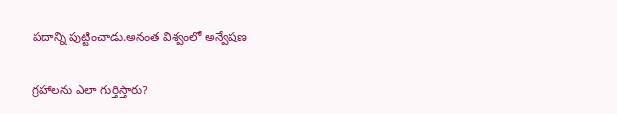పదాన్ని పుట్టించాడు.అనంత విశ్వంలో అన్వేషణ

గ్రహాలను ఎలా గుర్తిస్తారు?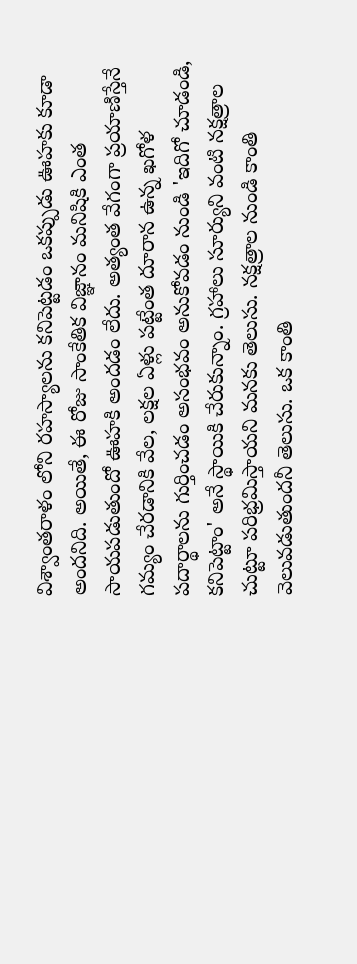విశ్వాంతరాళం లోని రహస్యాలను కనిపెట్టడం ఒకప్పుడు ఊహకు కూడా అందనిది. అయితే, ఈ రోజు సాంకేతిక విజ్ఞానం మనిషికి ఎంత సాయపడుతుందో ఊహకి అందడం లేదు. అత్యంత వేగంగా ప్రయాణిస్తేనే గమ్యం చేరడానికి వేల, లక్షల ఏళ్లు పట్టేంత దూరాన ఉన్న ఖగోళ పదార్థాలను గుర్తించడం అసంభవం అనుకోవడం నుండి 'ఇదిగో చూడండి, కనిపెట్టాం' అనే స్థాయికి చేరుకున్నాం. గ్రహాలు సూర్యుని వంటి నక్షత్రాల చుట్టూ పరిభ్రమిస్తాయని మనకు తెలుసు. నక్షత్రాల నుండి కాంతి వెలువడుతుందనీ తెలుసు. ఒక కాంతి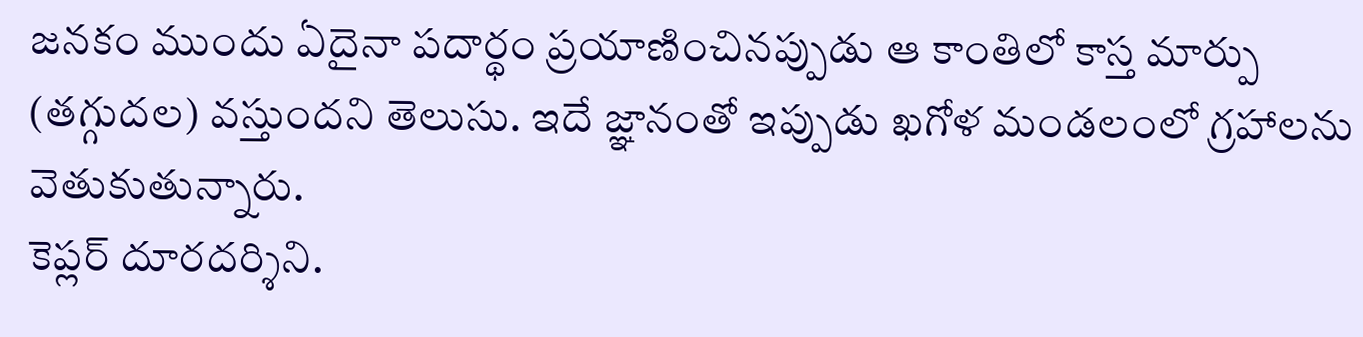జనకం ముందు ఏదైనా పదార్థం ప్రయాణించినప్పుడు ఆ కాంతిలో కాస్త మార్పు (తగ్గుదల) వస్తుందని తెలుసు. ఇదే జ్ఞానంతో ఇప్పుడు ఖగోళ మండలంలో గ్రహాలను వెతుకుతున్నారు.
కెప్లర్‌ దూరదర్శిని.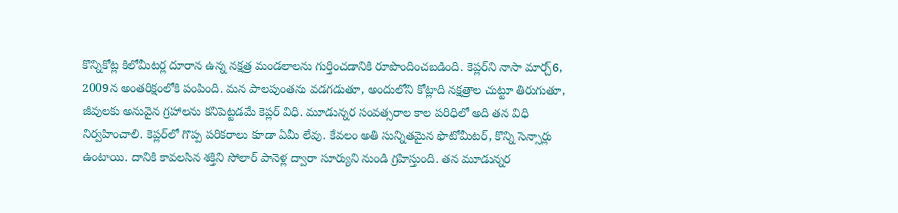కొన్నికోట్ల కిలోమీటర్ల దూరాన ఉన్న నక్షత్ర మండలాలను గుర్తించడానికి రూపొందించబడింది. కెప్లర్‌ని నాసా మార్చ్‌6, 2009న అంతరిక్షంలోకి పంపింది. మన పాలపుంతను వడగడుతూ, అందులోని కోట్లాది నక్షత్రాల చుట్టూ తిరుగుతూ, జీవులకు అనువైన గ్రహాలను కనిపెట్టడమే కెప్లర్‌ విధి. మూడున్నర సంవత్సరాల కాల పరిధిలో అది తన విధి నిర్వహించాలి. కెప్లర్‌లో గొప్ప పరికరాలు కూడా ఏమీ లేవు. కేవలం అతి సున్నితమైన ఫొటోమీటర్‌, కొన్ని సెన్సార్లు ఉంటాయి. దానికి కావలసిన శక్తిని సోలార్‌ పానెళ్ల ద్వారా సూర్యుని నుండి గ్రహిస్తుంది. తన మూడున్నర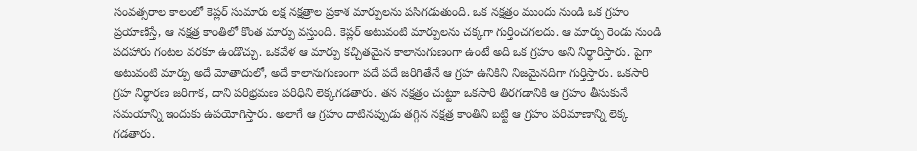సంవత్సరాల కాలంలో కెప్లర్‌ సుమారు లక్ష నక్షత్రాల ప్రకాశ మార్పులను పసిగడుతుంది. ఒక నక్షత్రం ముందు నుండి ఒక గ్రహం ప్రయాణిస్తే, ఆ నక్షత్ర కాంతిలో కొంత మార్పు వస్తుంది. కెప్లర్‌ అటువంటి మార్పులను చక్కగా గుర్తించగలదు. ఆ మార్పు రెండు నుండి పదహారు గంటల వరకూ ఉండొచ్చు. ఒకవేళ ఆ మార్పు కచ్చితమైన కాలానుగుణంగా ఉంటే అది ఒక గ్రహం అని నిర్థారిస్తారు. పైగా అటువంటి మార్పు అదే మోతాదులో, అదే కాలానుగుణంగా పదే పదే జరిగితేనే ఆ గ్రహ ఉనికిని నిజమైనదిగా గుర్తిస్తారు. ఒకసారి గ్రహ నిర్థారణ జరిగాక, దాని పరిభ్రమణ పరిధిని లెక్కగడతారు. తన నక్షత్రం చుట్టూ ఒకసారి తిరగడానికి ఆ గ్రహం తీసుకునే సమయాన్ని ఇందుకు ఉపయోగిస్తారు. అలాగే ఆ గ్రహం దాటినప్పుడు తగ్గిన నక్షత్ర కాంతిని బట్టి ఆ గ్రహం పరిమాణాన్ని లెక్క గడతారు.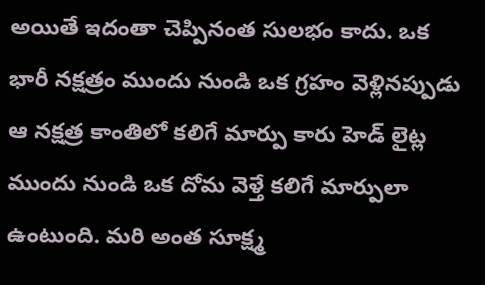అయితే ఇదంతా చెప్పినంత సులభం కాదు. ఒక భారీ నక్షత్రం ముందు నుండి ఒక గ్రహం వెళ్లినప్పుడు ఆ నక్షత్ర కాంతిలో కలిగే మార్పు కారు హెడ్‌ లైట్ల ముందు నుండి ఒక దోమ వెళ్తే కలిగే మార్పులా ఉంటుంది. మరి అంత సూక్ష్మ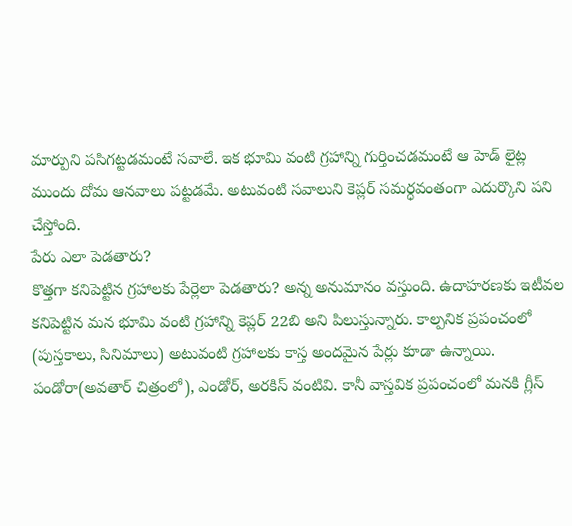మార్పుని పసిగట్టడమంటే సవాలే. ఇక భూమి వంటి గ్రహాన్ని గుర్తించడమంటే ఆ హెడ్‌ లైట్ల ముందు దోమ ఆనవాలు పట్టడమే. అటువంటి సవాలుని కెప్లర్‌ సమర్ధవంతంగా ఎదుర్కొని పని చేస్తోంది.
పేరు ఎలా పెడతారు?
కొత్తగా కనిపెట్టిన గ్రహాలకు పేర్లెలా పెడతారు? అన్న అనుమానం వస్తుంది. ఉదాహరణకు ఇటీవల కనిపెట్టిన మన భూమి వంటి గ్రహాన్ని కెప్లర్‌ 22బి అని పిలుస్తున్నారు. కాల్పనిక ప్రపంచంలో (పుస్తకాలు, సినిమాలు) అటువంటి గ్రహాలకు కాస్త అందమైన పేర్లు కూడా ఉన్నాయి. పండోరా(అవతార్‌ చిత్రంలో), ఎండోర్‌, అరకిస్‌ వంటివి. కానీ వాస్తవిక ప్రపంచంలో మనకి గ్లీస్‌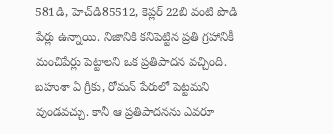581డి, హెచ్‌డి85512, కెప్లర్‌ 22బి వంటి పొడి పేర్లు ఉన్నాయి. నిజానికి కనిపెట్టిన ప్రతి గ్రహానికీ మంచిపేర్లు పెట్టాలని ఒక ప్రతిపాదన వచ్చింది. బహుశా ఏ గ్రీకు, రోమన్‌ పేరులో పెట్టమని వుండవచ్చు. కానీ ఆ ప్రతిపాదనను ఎవరూ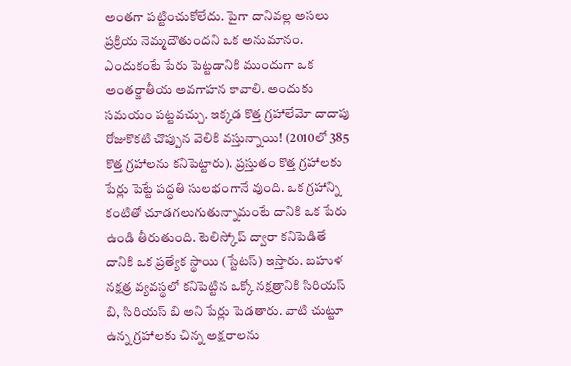అంతగా పట్టించుకోలేదు. పైగా దానివల్ల అసలు ప్రక్రియ నెమ్మదౌతుందని ఒక అనుమానం. ఎందుకంటే పేరు పెట్టడానికి ముందుగా ఒక అంతర్జాతీయ అవగాహన కావాలి. అందుకు సమయం పట్టవచ్చు. ఇక్కడ కొత్త గ్రహాలేమో దాదాపు రోజుకొకటి చొప్పున వెలికి వస్తున్నాయి! (2010లో 385 కొత్త గ్రహాలను కనిపెట్టారు). ప్రస్తుతం కొత్త గ్రహాలకు పేర్లు పెట్టే పద్ధతి సులభంగానే వుంది. ఒక గ్రహాన్ని కంటితో చూడగలుగుతున్నామంటే దానికి ఒక పేరు ఉండి తీరుతుంది. టెలిస్కోప్‌ ద్వారా కనిపెడితే దానికి ఒక ప్రత్యేక స్థాయి (స్టేటస్‌) ఇస్తారు. బహుళ నక్షత్ర వ్యవస్థలో కనిపెట్టిన ఒక్కో నక్షత్రానికి సిరియస్‌ బి, సిరియస్‌ బి అని పేర్లు పెడతారు. వాటి చుట్టూ ఉన్న గ్రహాలకు చిన్న అక్షరాలను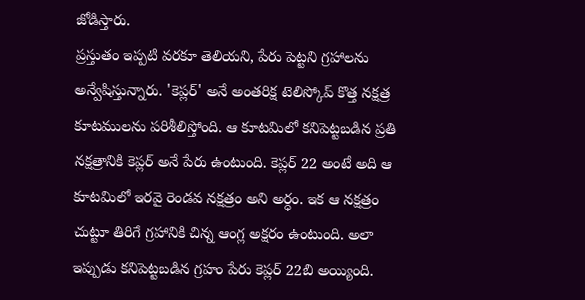జోడిస్తారు.
ప్రస్తుతం ఇప్పటి వరకూ తెలియని, పేరు పెట్టని గ్రహాలను అన్వేషిస్తున్నారు. 'కెప్లర్‌' అనే అంతరిక్ష టెలిస్కోప్‌ కొత్త నక్షత్ర కూటములను పరిశీలిస్తోంది. ఆ కూటమిలో కనిపెట్టబడిన ప్రతి నక్షత్రానికి కెప్లర్‌ అనే పేరు ఉంటుంది. కెప్లర్‌ 22 అంటే అది ఆ కూటమిలో ఇరవై రెండవ నక్షత్రం అని అర్ధం. ఇక ఆ నక్షత్రం చుట్టూ తిరిగే గ్రహానికి చిన్న ఆంగ్ల అక్షరం ఉంటుంది. అలా ఇప్పుడు కనిపెట్టబడిన గ్రహం పేరు కెప్లర్‌ 22బి అయ్యింది.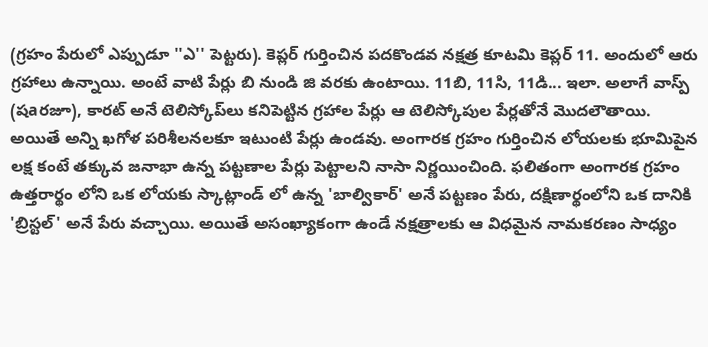(గ్రహం పేరులో ఎప్పుడూ ''ఎ'' పెట్టరు). కెప్లర్‌ గుర్తించిన పదకొండవ నక్షత్ర కూటమి కెప్లర్‌ 11. అందులో ఆరు గ్రహాలు ఉన్నాయి. అంటే వాటి పేర్లు బి నుండి జి వరకు ఉంటాయి. 11బి, 11సి, 11డి... ఇలా. అలాగే వాస్ప్‌ (షaరజూ), కారట్‌ అనే టెలిస్కోప్‌లు కనిపెట్టిన గ్రహాల పేర్లు ఆ టెలిస్కోపుల పేర్లతోనే మొదలౌతాయి.
అయితే అన్ని ఖగోళ పరిశీలనలకూ ఇటుంటి పేర్లు ఉండవు. అంగారక గ్రహం గుర్తించిన లోయలకు భూమిపైన లక్ష కంటే తక్కువ జనాభా ఉన్న పట్టణాల పేర్లు పెట్టాలని నాసా నిర్ణయించింది. ఫలితంగా అంగారక గ్రహం ఉత్తరార్థం లోని ఒక లోయకు స్కాట్లాండ్‌ లో ఉన్న 'బాల్వికార్‌' అనే పట్టణం పేరు, దక్షిణార్థంలోని ఒక దానికి 'బ్రిస్టల్‌' అనే పేరు వచ్చాయి. అయితే అసంఖ్యాకంగా ఉండే నక్షత్రాలకు ఆ విధమైన నామకరణం సాధ్యం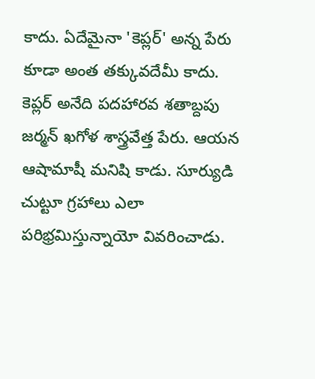కాదు. ఏదేమైనా 'కెప్లర్‌' అన్న పేరు కూడా అంత తక్కువదేమీ కాదు. కెప్లర్‌ అనేది పదహారవ శతాబ్దపు జర్మన్‌ ఖగోళ శాస్త్రవేత్త పేరు. ఆయన ఆషామాషీ మనిషి కాడు. సూర్యుడి చుట్టూ గ్రహాలు ఎలా పరిభ్రమిస్తున్నాయో వివరించాడు.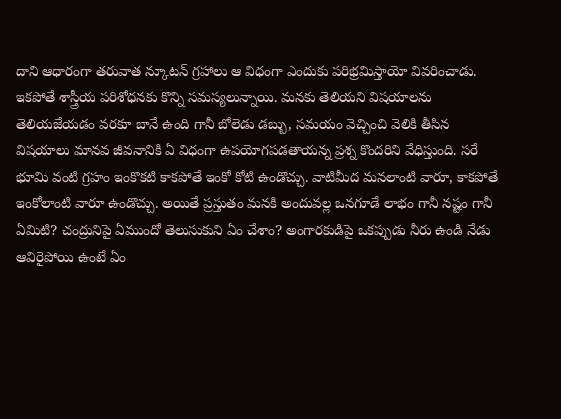దాని ఆధారంగా తరువాత న్కూటన్‌ గ్రహాలు ఆ విధంగా ఎందుకు పరిభ్రమిస్తాయో వివరించాడు.
ఇకపోతే శాస్త్రీయ పరిశోధనకు కొన్ని సమస్యలున్నాయి. మనకు తెలియని విషయాలను తెలియజేయడం వరకూ బానే ఉంది గానీ బోలెడు డబ్బు, సమయం వెచ్చించి వెలికి తీసిన విషయాలు మానవ జీవనానికి ఏ విధంగా ఉపయోగపడతాయన్న ప్రశ్న కొందరిని వేధిస్తుంది. సరే భూమి వంటి గ్రహం ఇంకొకటి కాకపోతే ఇంకో కోటి ఉండొచ్చు. వాటిమీద మనలాంటి వారూ, కాకపోతే ఇంకోలాంటి వారూ ఉండొచ్చు. అయితే ప్రస్తుతం మనకి అందువల్ల ఒనగూడే లాభం గానీ నష్టం గానీ ఏమిటి? చంద్రునిపై ఏముందో తెలుసుకుని ఏం చేశాం? అంగారకుడిపై ఒకప్పుడు నీరు ఉండి నేడు ఆవిరైపోయి ఉంటే ఏం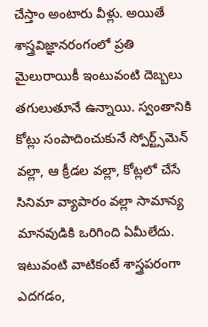చేస్తాం అంటారు వీళ్లు. అయితే శాస్త్రవిజ్ఞానరంగంలో ప్రతి మైలురాయికీ ఇంటువంటి దెబ్బలు తగులుతూనే ఉన్నాయి. స్వంతానికి కోట్లు సంపాదించుకునే స్పోర్ట్స్‌మెన్‌ వల్లా, ఆ క్రీడల వల్లా, కోట్లలో చేసే సినిమా వ్యాపారం వల్లా సామాన్య మానవుడికి ఒరిగింది ఏమీలేదు. ఇటువంటి వాటికంటే శాస్త్రపరంగా ఎదగడం,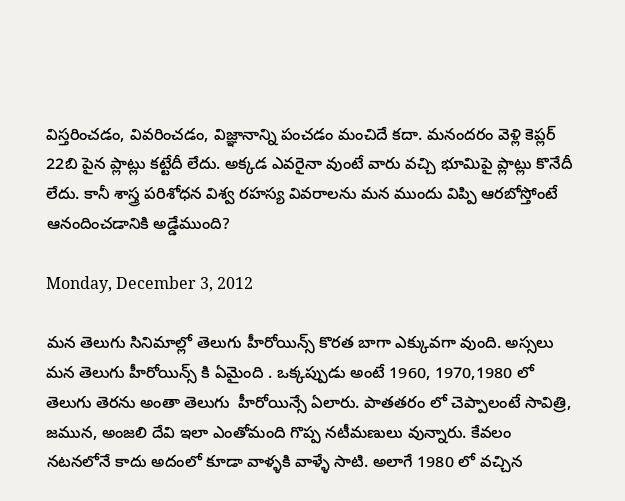విస్తరించడం, వివరించడం, విజ్ఞానాన్ని పంచడం మంచిదే కదా. మనందరం వెళ్లి కెప్లర్‌ 22బి పైన ప్లాట్లు కట్టేదీ లేదు. అక్కడ ఎవరైనా వుంటే వారు వచ్చి భూమిపై ప్లాట్లు కొనేదీ లేదు. కానీ శాస్త్ర పరిశోధన విశ్వ రహస్య వివరాలను మన ముందు విప్పి ఆరబోస్తోంటే ఆనందించడానికి అడ్డేముంది?

Monday, December 3, 2012

మన తెలుగు సినిమాల్లో తెలుగు హీరోయిన్స్ కొరత బాగా ఎక్కువగా వుంది. అస్సలు మన తెలుగు హీరోయిన్స్ కి ఏమైంది . ఒక్కప్పుడు అంటే 1960, 1970,1980 లో తెలుగు తెరను అంతా తెలుగు  హీరోయిన్సే ఏలారు. పాతతరం లో చెప్పాలంటే సావిత్రి, జమున, అంజలి దేవి ఇలా ఎంతోమంది గొప్ప నటీమణులు వున్నారు. కేవలం నటనలోనే కాదు అదంలో కూడా వాళ్ళకి వాళ్ళే సాటి. అలాగే 1980 లో వచ్చిన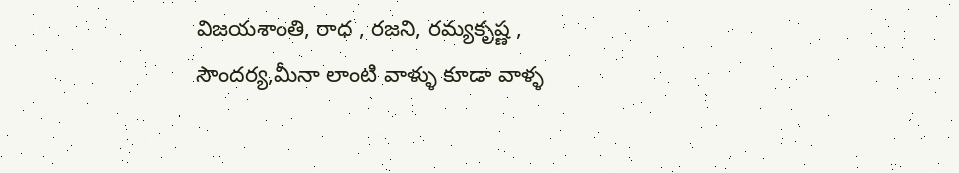విజయశాంతి, రాధ , రజని, రమ్యకృష్ణ , సౌందర్య,మీనా లాంటి వాళ్ళు కూడా వాళ్ళ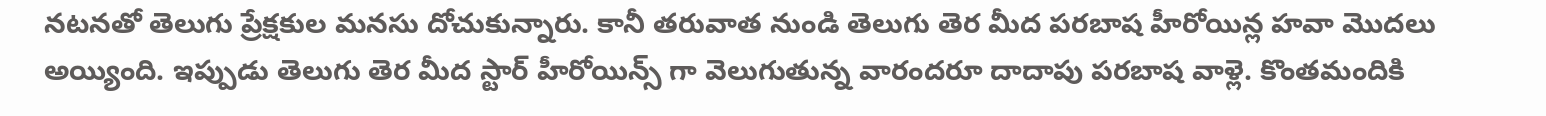నటనతో తెలుగు ప్రేక్షకుల మనసు దోచుకున్నారు. కానీ తరువాత నుండి తెలుగు తెర మీద పరబాష హీరోయిన్ల హవా మొదలు అయ్యింది. ఇప్పుడు తెలుగు తెర మీద స్టార్ హీరోయిన్స్ గా వెలుగుతున్న వారందరూ దాదాపు పరబాష వాళ్లె. కొంతమందికి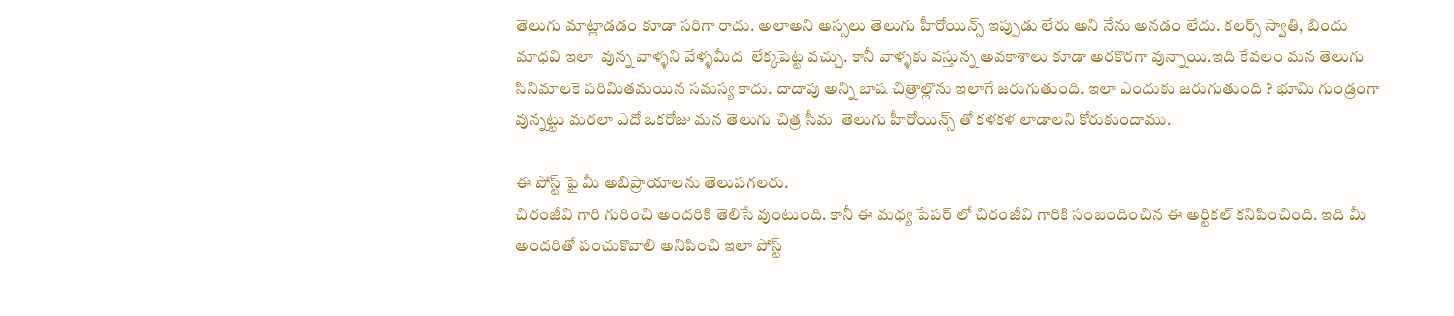తెలుగు మాట్లాడడం కూడా సరిగా రాదు. అలాఅని అస్సలు తెలుగు హీరోయిన్స్ ఇప్పుడు లేరు అని నేను అనడం లేదు. కలర్స్ స్వాతి, బిందు మాధవి ఇలా  వున్న వాళ్ళని వేళ్ళమీద  లేక్కపెట్ట వచ్చు. కానీ వాళ్ళకు వస్తున్న అవకాశాలు కూడా అరకొరగా వున్నాయి.ఇది కేవలం మన తెలుగు సినిమాలకె పరిమితమయిన సమస్య కాదు. దాదాపు అన్ని బాష చిత్రాల్లొను ఇలాగే జరుగుతుంది. ఇలా ఎందుకు జరుగుతుంది ? భూమి గుండ్రంగా వున్నట్టు మరలా ఎదో ఒకరోజు మన తెలుగు చిత్ర సీమ  తెలుగు హీరోయిన్స్ తో కళకళ లాడాలని కోరుకుందాము.

ఈ పోస్ట్ ఫై మీ అబిప్రాయాలను తెలుపగలరు.
చిరంజీవి గారి గురించి అందరికి తెలిసే వుంటుంది. కానీ ఈ మధ్య పేపర్ లో చిరంజీవి గారికి సంబందించిన ఈ అర్టికల్ కనిపించింది. ఇది మీ అందరితో పంచుకొవాలి అనిపించి ఇలా పోస్ట్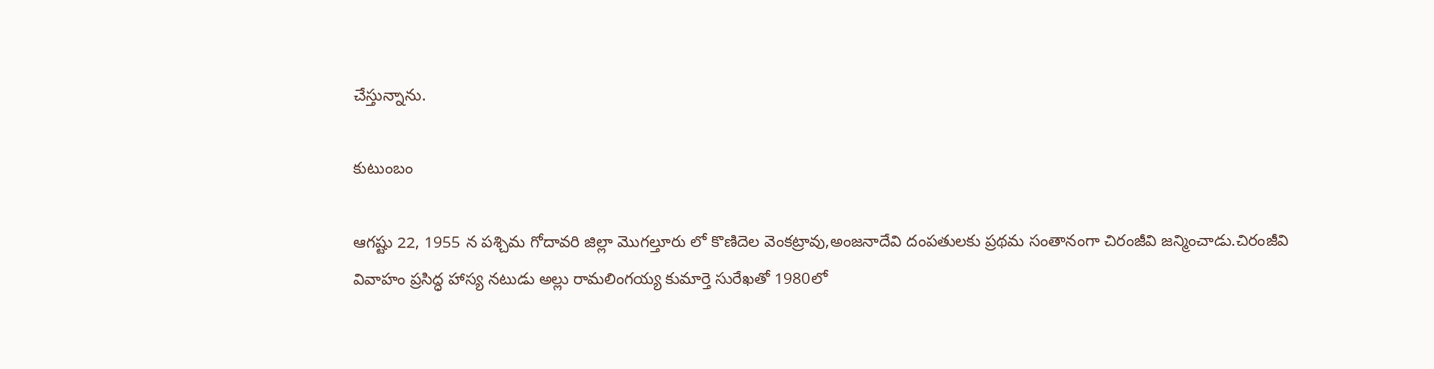చేస్తున్నాను.

కుటుంబం

ఆగష్టు 22, 1955 న పశ్చిమ గోదావరి జిల్లా మొగల్తూరు లో కొణిదెల వెంకట్రావు,అంజనాదేవి దంపతులకు ప్రథమ సంతానంగా చిరంజీవి జన్మించాడు.చిరంజీవి వివాహం ప్రసిద్ధ హాస్య నటుడు అల్లు రామలింగయ్య కుమార్తె సురేఖతో 1980లో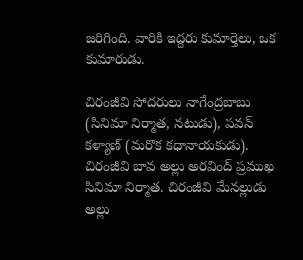జరిగింది. వారికి ఇద్దరు కుమార్తెలు, ఒక కుమారుడు.

చిరంజీవి సోదరులు నాగేంద్రబాబు (సినిమా నిర్మాత, నటుడు), పవన్ కళ్యాణ్ (మరొక కధానాయకుడు). చిరంజీవి బావ అల్లు అరవింద్ ప్రముఖ సినిమా నిర్మాత. చిరంజీవి మేనల్లుడు అల్లు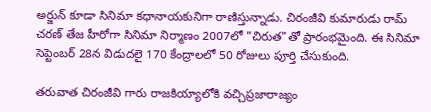అర్జున్ కూడా సినిమా కధానాయకునిగా రాణిస్తున్నాడు. చిరంజీవి కుమారుడు రామ్ చరణ్ తేజ హీరోగా సినిమా నిర్మాణం 2007లో "చిరుత"తో ప్రారంభమైంది. ఈ సినిమా సెప్టెంబర్ 28న విడుదలై 170 కేంద్రాలలో 50 రోజులు పూర్తి చేసుకుంది.

తరువాత చిరంజీవి గారు రాజకియ్యాలోకి వచ్చిప్రజారాజ్యం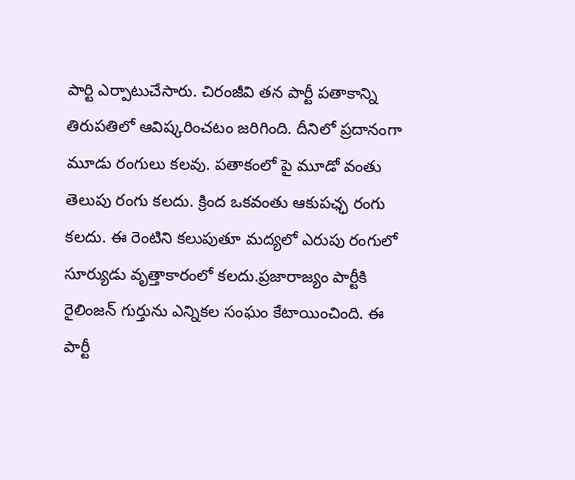పార్టి ఎర్పాటుచేసారు. చిరంజీవి తన పార్టీ పతాకాన్ని తిరుపతిలో ఆవిష్కరించటం జరిగింది. దీనిలో ప్రదానంగా మూడు రంగులు కలవు. పతాకంలో పై మూడో వంతు తెలుపు రంగు కలదు. క్రింద ఒకవంతు ఆకుపఛ్ఛ రంగు కలదు. ఈ రెంటిని కలుపుతూ మద్యలో ఎరుపు రంగులో సూర్యుడు వృత్తాకారంలో కలదు.ప్రజారాజ్యం పార్టీకి రైలింజన్ గుర్తును ఎన్నికల సంఘం కేటాయించింది. ఈ పార్టీ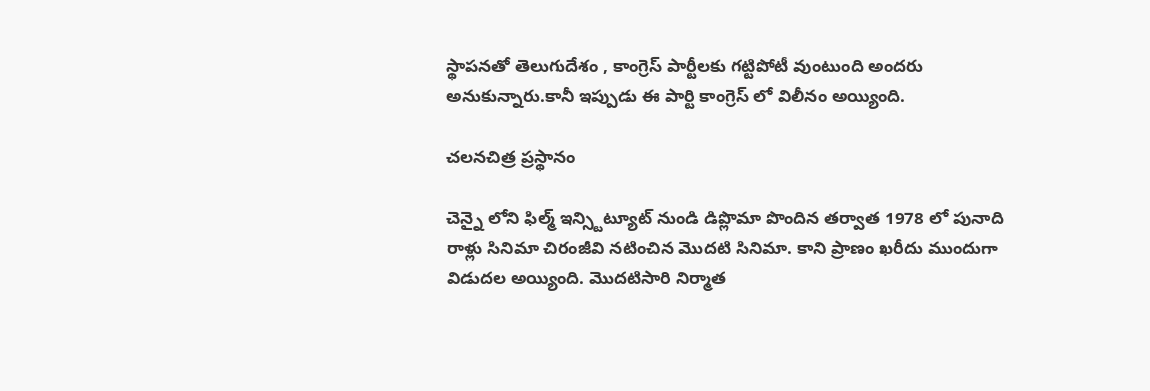స్థాపనతో తెలుగుదేశం , కాంగ్రెస్ పార్టీలకు గట్టిపోటీ వుంటుంది అందరు అనుకున్నారు.కానీ ఇప్పుడు ఈ పార్టి కాంగ్రెస్ లో విలీనం అయ్యింది.

చలనచిత్ర ప్రస్థానం

చెన్నై లోని ఫిల్మ్ ఇన్స్టిట్యూట్ నుండి డిప్లొమా పొందిన తర్వాత 1978 లో పునాది రాళ్లు సినిమా చిరంజీవి నటించిన మొదటి సినిమా. కాని ప్రాణం ఖరీదు ముందుగా విడుదల అయ్యింది. మొదటిసారి నిర్మాత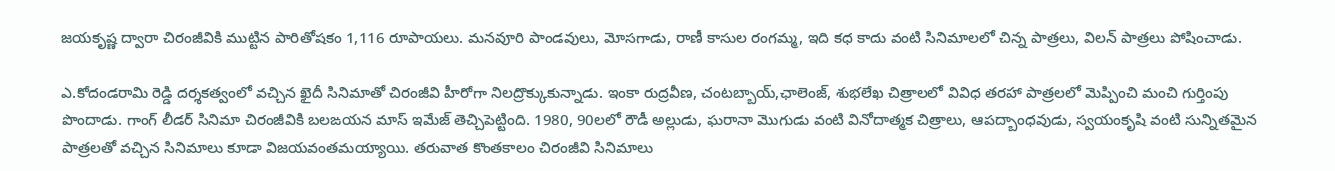జయకృష్ణ ద్వారా చిరంజీవికి ముట్టిన పారితోషకం 1,116 రూపాయలు. మనవూరి పాండవులు, మోసగాడు, రాణీ కాసుల రంగమ్మ, ఇది కధ కాదు వంటి సినిమాలలో చిన్న పాత్రలు, విలన్ పాత్రలు పోషించాడు.

ఎ.కోదండరామి రెడ్డి దర్శకత్వంలో వచ్చిన ఖైదీ సినిమాతో చిరంజీవి హీరోగా నిలద్రొక్కుకున్నాడు. ఇంకా రుద్రవీణ, చంటబ్బాయ్,ఛాలెంజ్, శుభలేఖ చిత్రాలలో వివిధ తరహా పాత్రలలో మెప్పించి మంచి గుర్తింపు పొందాడు. గాంగ్ లీడర్ సినిమా చిరంజీవికి బలఙయన మాస్ ఇమేజ్ తెచ్చిపెట్టింది. 1980, 90లలో రౌడీ అల్లుడు, ఘరానా మొగుడు వంటి వినోదాత్మక చిత్రాలు, ఆపద్బాంధవుడు, స్వయంకృషి వంటి సున్నితమైన పాత్రలతో వచ్చిన సినిమాలు కూడా విజయవంతమయ్యాయి. తరువాత కొంతకాలం చిరంజీవి సినిమాలు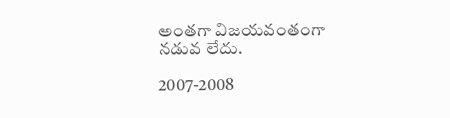అంతగా విజయవంతంగా నడువ లేదు.

2007-2008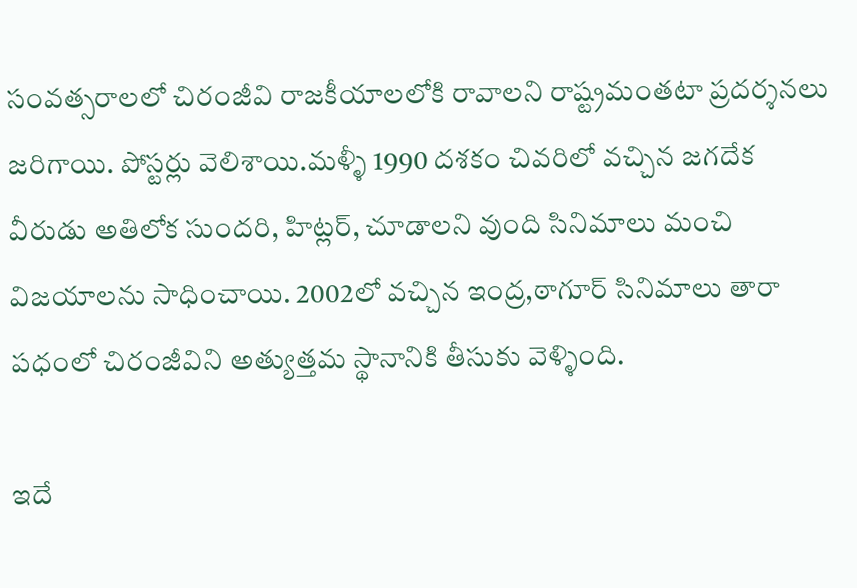సంవత్సరాలలో చిరంజీవి రాజకీయాలలోకి రావాలని రాష్ట్రమంతటా ప్రదర్శనలు జరిగాయి. పోస్టర్లు వెలిశాయి.మళ్ళీ 1990 దశకం చివరిలో వచ్చిన జగదేక వీరుడు అతిలోక సుందరి, హిట్లర్, చూడాలని వుంది సినిమాలు మంచి విజయాలను సాధించాయి. 2002లో వచ్చిన ఇంద్ర,ఠాగూర్ సినిమాలు తారా పధంలో చిరంజీవిని అత్యుత్తమ స్థానానికి తీసుకు వెళ్ళింది.

ఇదే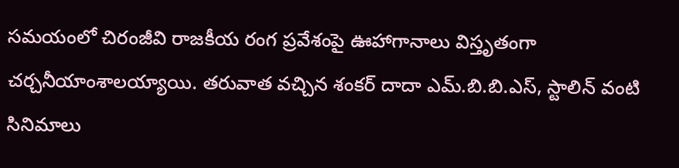సమయంలో చిరంజీవి రాజకీయ రంగ ప్రవేశంపై ఊహాగానాలు విస్తృతంగా చర్చనీయాంశాలయ్యాయి. తరువాత వచ్చిన శంకర్ దాదా ఎమ్.బి.బి.ఎస్, స్టాలిన్ వంటి సినిమాలు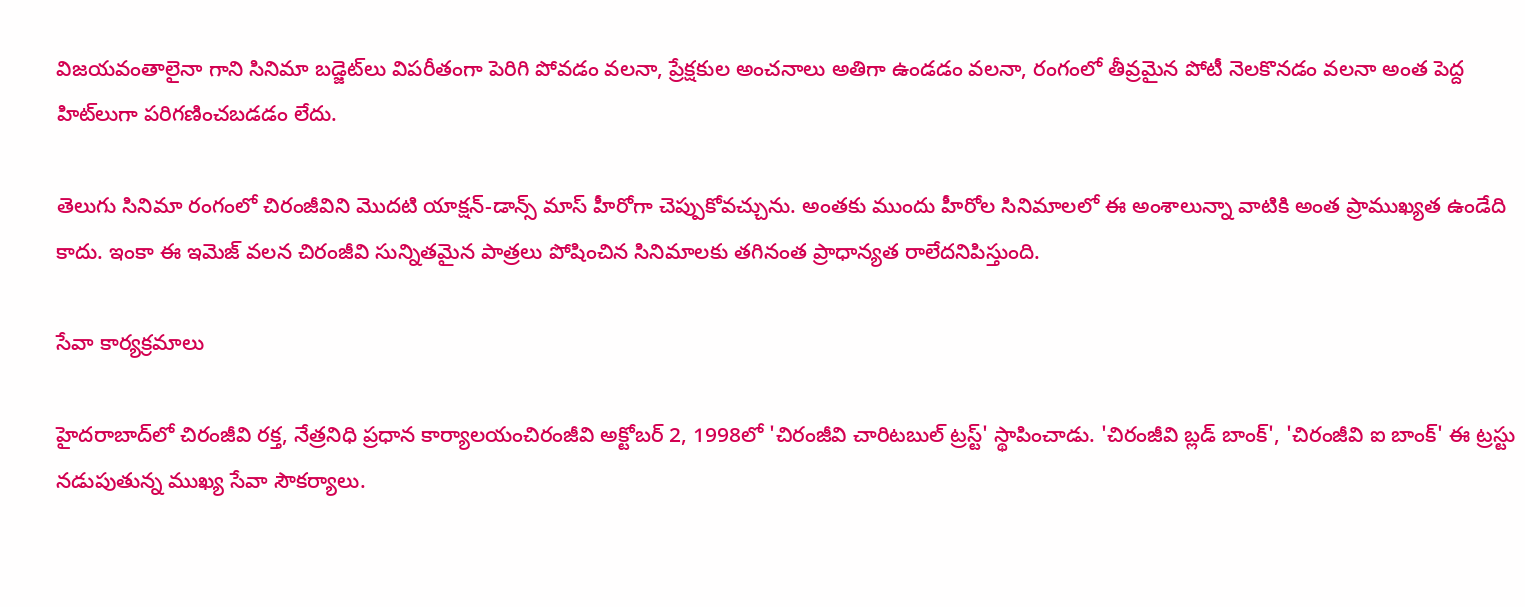విజయవంతాలైనా గాని సినిమా బడ్జెట్‌లు విపరీతంగా పెరిగి పోవడం వలనా, ప్రేక్షకుల అంచనాలు అతిగా ఉండడం వలనా, రంగంలో తీవ్రమైన పోటీ నెలకొనడం వలనా అంత పెద్ద హిట్‌లుగా పరిగణించబడడం లేదు.

తెలుగు సినిమా రంగంలో చిరంజీవిని మొదటి యాక్షన్-డాన్స్ మాస్ హీరోగా చెప్పుకోవచ్చును. అంతకు ముందు హీరోల సినిమాలలో ఈ అంశాలున్నా వాటికి అంత ప్రాముఖ్యత ఉండేది కాదు. ఇంకా ఈ ఇమెజ్ వలన చిరంజీవి సున్నితమైన పాత్రలు పోషించిన సినిమాలకు తగినంత ప్రాధాన్యత రాలేదనిపిస్తుంది.

సేవా కార్యక్రమాలు

హైదరాబాద్‌లో చిరంజీవి రక్త, నేత్రనిధి ప్రధాన కార్యాలయంచిరంజీవి అక్టోబర్ 2, 1998లో 'చిరంజీవి చారిటబుల్ ట్రస్ట్' స్థాపించాడు. 'చిరంజీవి బ్లడ్ బాంక్', 'చిరంజీవి ఐ బాంక్' ఈ ట్రస్టు నడుపుతున్న ముఖ్య సేవా సౌకర్యాలు.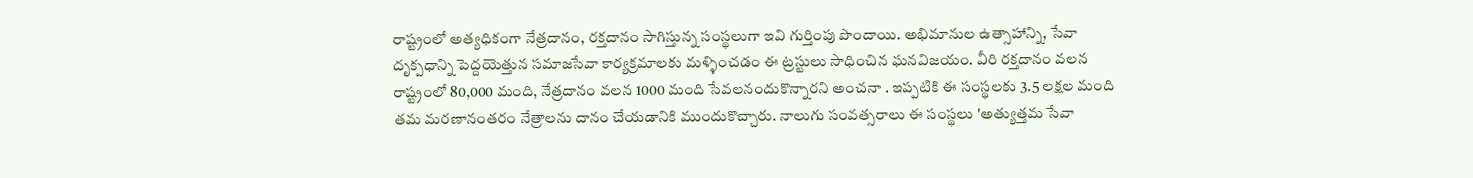రాష్ట్రంలో అత్యధికంగా నేత్రదానం, రక్తదానం సాగిస్తున్న సంస్థలుగా ఇవి గుర్తింపు పొందాయి. అభిమానుల ఉత్సాహాన్ని, సేవా దృక్పధాన్ని పెద్దయెత్తున సమాజసేవా కార్యక్రమాలకు మళ్ళించడం ఈ ట్రస్టులు సాధించిన ఘనవిజయం. వీరి రక్తదానం వలన రాష్ట్రంలో 80,000 మంది, నేత్రదానం వలన 1000 మంది సేవలనందుకొన్నారని అంచనా . ఇప్పటికి ఈ సంస్థలకు 3.5 లక్షల మంది తమ మరణానంతరం నేత్రాలను దానం చేయడానికి ముందుకొచ్చారు. నాలుగు సంవత్సరాలు ఈ సంస్థలు 'అత్యుత్తమ సేవా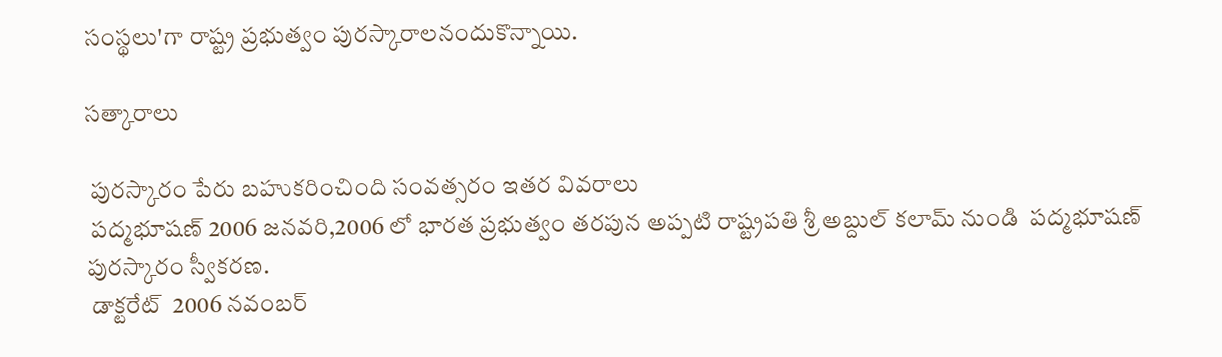సంస్థలు'గా రాష్ట్ర ప్రభుత్వం పురస్కారాలనందుకొన్నాయి.

సత్కారాలు

 పురస్కారం పేరు బహుకరించింది సంవత్సరం ఇతర వివరాలు
 పద్మభూషణ్ 2006 జనవరి,2006 లో భారత ప్రభుత్వం తరపున అప్పటి రాష్ట్రపతి శ్రీ అబ్దుల్ కలామ్ నుండి  పద్మభూషణ్ పురస్కారం స్వీకరణ.
 డాక్టరేట్  2006 నవంబర్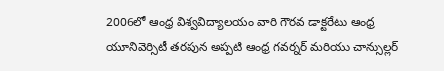2006లో ఆంధ్ర విశ్వవిద్యాలయం వారి గౌరవ డాక్టరేటు ఆంధ్ర యూనివెర్సిటీ తరపున అప్పటి ఆంధ్ర గవర్నర్ మరియు చాన్సుల్లర్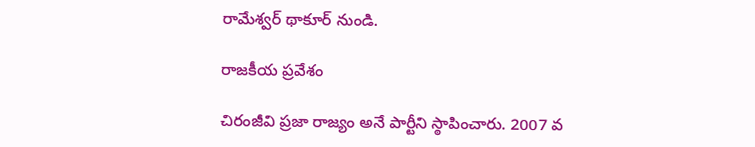రామేశ్వర్ థాకూర్ నుండి.

రాజకీయ ప్రవేశం

చిరంజీవి ప్రజా రాజ్యం అనే పార్టీని స్ఠాపించారు. 2007 వ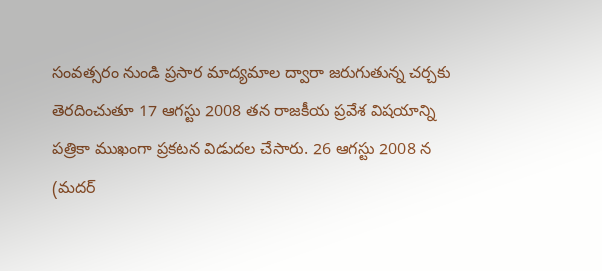సంవత్సరం నుండి ప్రసార మాద్యమాల ద్వారా జరుగుతున్న చర్చకు తెరదించుతూ 17 ఆగస్టు 2008 తన రాజకీయ ప్రవేశ విషయాన్ని పత్రికా ముఖంగా ప్రకటన విడుదల చేసారు. 26 ఆగస్టు 2008 న (మదర్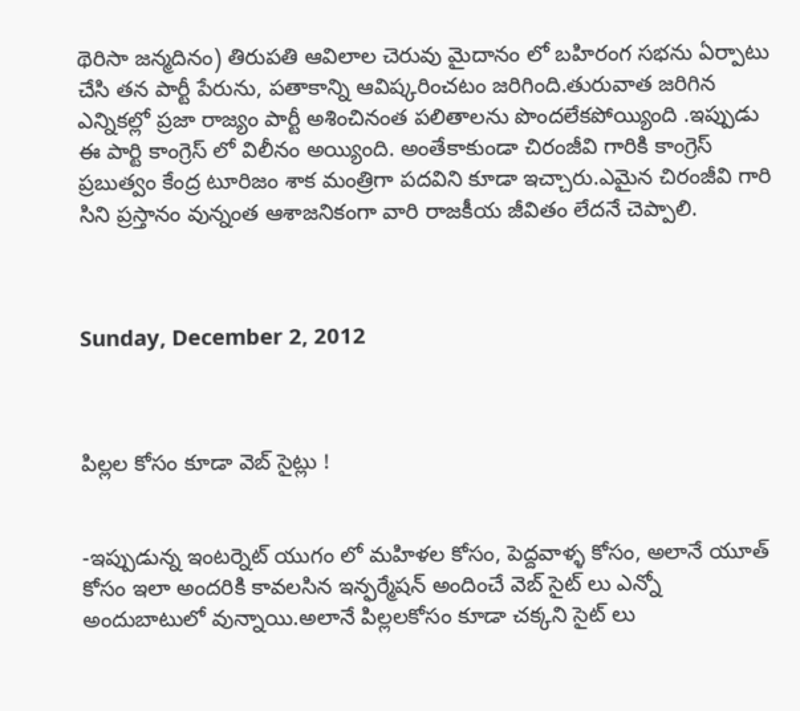థెరిసా జన్మదినం) తిరుపతి ఆవిలాల చెరువు మైదానం లో బహిరంగ సభను ఏర్పాటు చేసి తన పార్టీ పేరును, పతాకాన్ని ఆవిష్కరించటం జరిగింది.తురువాత జరిగిన ఎన్నికల్లో ప్రజా రాజ్యం పార్టీ అశించినంత పలితాలను పొందలేకపోయ్యింది .ఇప్పుడు ఈ పార్టి కాంగ్రెస్ లో విలీనం అయ్యింది. అంతేకాకుండా చిరంజీవి గారికి కాంగ్రెస్ ప్రబుత్వం కేంద్ర టూరిజం శాక మంత్రిగా పదవిని కూడా ఇచ్చారు.ఎమైన చిరంజీవి గారి సిని ప్రస్తానం వున్నంత ఆశాజనికంగా వారి రాజకీయ జీవితం లేదనే చెప్పాలి.



Sunday, December 2, 2012



పిల్లల కోసం కూడా వెబ్ సైట్లు !


-ఇప్పుడున్న ఇంటర్నెట్ యుగం లో మహిళల కోసం, పెద్దవాళ్ళ కోసం, అలానే యూత్ కోసం ఇలా అందరికి కావలసిన ఇన్ఫర్మేషన్ అందించే వెబ్ సైట్ లు ఎన్నో అందుబాటులో వున్నాయి.అలానే పిల్లలకోసం కూడా చక్కని సైట్ లు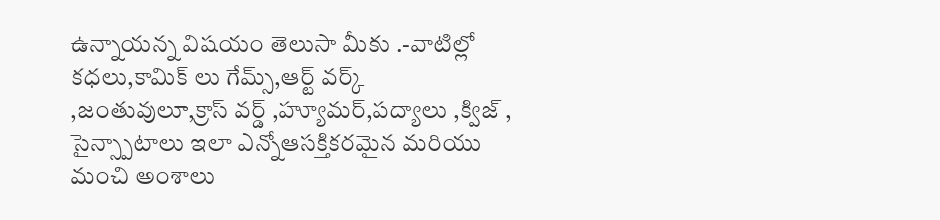ఉన్నాయన్న విషయం తెలుసా మీకు .-వాటిల్లో కధలు,కామిక్ లు గేమ్స్,ఆర్ట్ వర్క్ ,జంతువులూ,క్రాస్ వర్డ్ ,హ్యూమర్,పద్యాలు ,క్విజ్ , సైన్స్పాటాలు ఇలా ఎన్నోఆసక్తికరమైన మరియు మంచి అంశాలు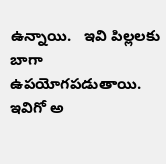ఉన్నాయి.   ఇవి పిల్లలకు బాగా ఉపయోగపడుతాయి. ఇవిగో అ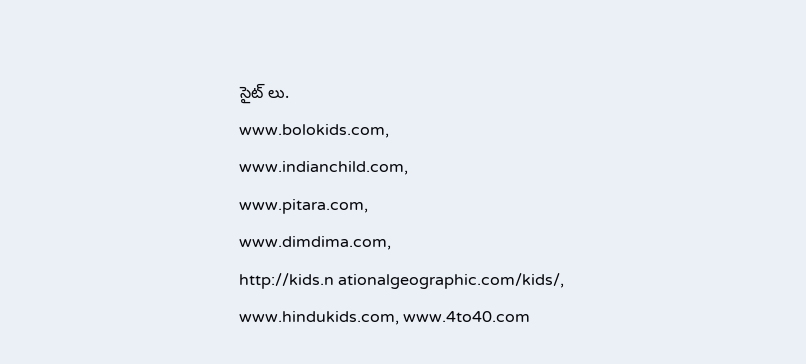సైట్ లు.
www.bolokids.com,
www.indianchild.com,
www.pitara.com,
www.dimdima.com,
http://kids.n ationalgeographic.com/kids/,
www.hindukids.com, www.4to40.com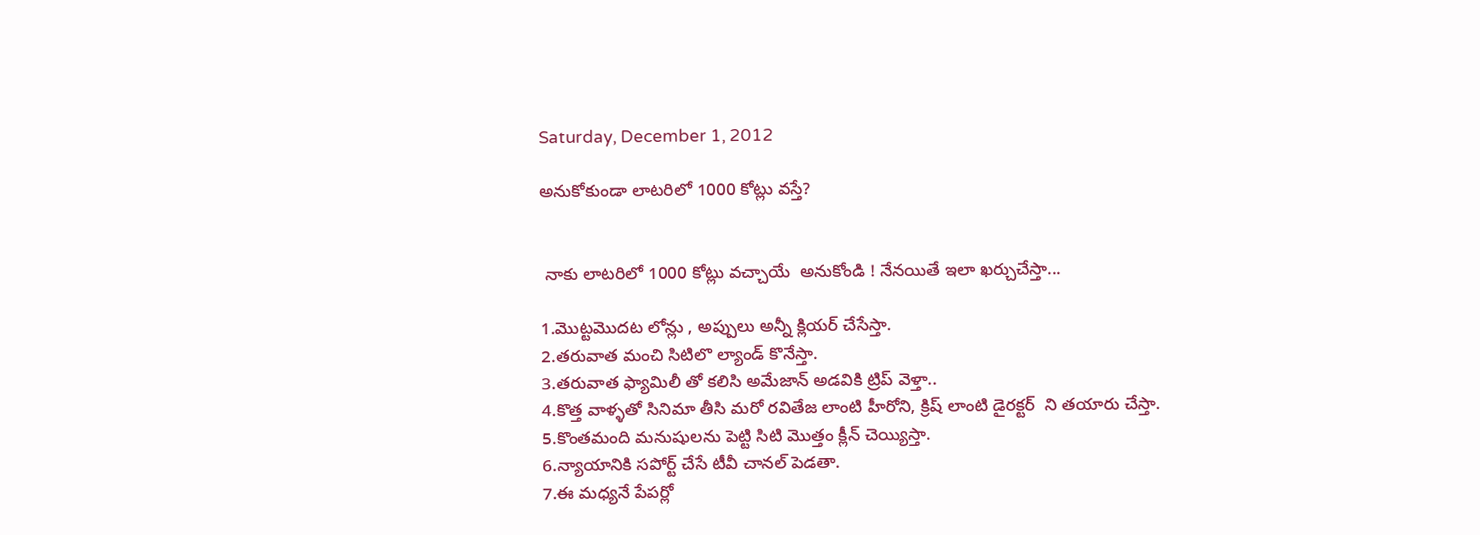Saturday, December 1, 2012

అనుకోకుండా లాటరిలో 1000 కోట్లు వస్తే?


 నాకు లాటరిలో 1000 కోట్లు వచ్చాయే  అనుకోండి ! నేనయితే ఇలా ఖర్చుచేస్తా...

1.మొట్టమొదట లోన్లు , అప్పులు అన్నీ క్లియర్ చేసేస్తా.
2.తరువాత మంచి సిటిలొ ల్యాండ్ కొనేస్తా.
3.తరువాత ఫ్యామిలీ తో కలిసి అమేజాన్ అడవికి ట్రిప్ వెళ్తా..
4.కొత్త వాళ్ళతో సినిమా తీసి మరో రవితేజ లాంటి హీరోని, క్రిష్ లాంటి డైరక్టర్  ని తయారు చేస్తా.
5.కొంతమంది మనుషులను పెట్టి సిటి మొత్తం క్లీన్ చెయ్యిస్తా.
6.న్యాయానికి సపోర్ట్ చేసే టీవీ చానల్ పెడతా.
7.ఈ మధ్యనే పేపర్లో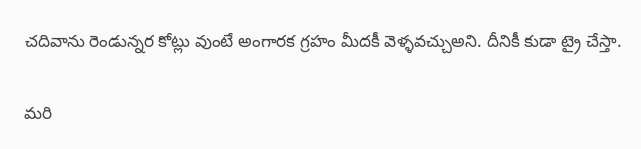చదివాను రెండున్నర కోట్లు వుంటే అంగారక గ్రహం మీదకీ వెళ్ళవచ్చుఅని. దీనికీ కుడా ట్రై చేస్తా.

మరి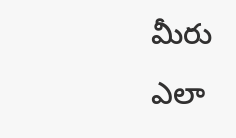మీరు ఎలా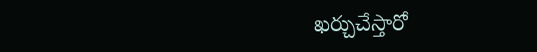ఖర్చుచేస్తారో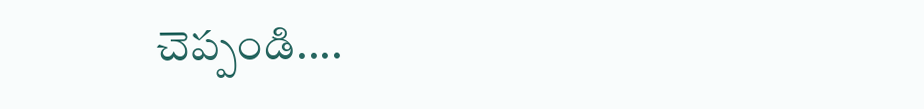చెప్పండి....